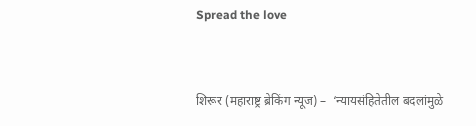Spread the love



शिरूर (महाराष्ट्र ब्रेकिंग न्यूज) –  ‘न्यायसंहितेतील बदलांमुळे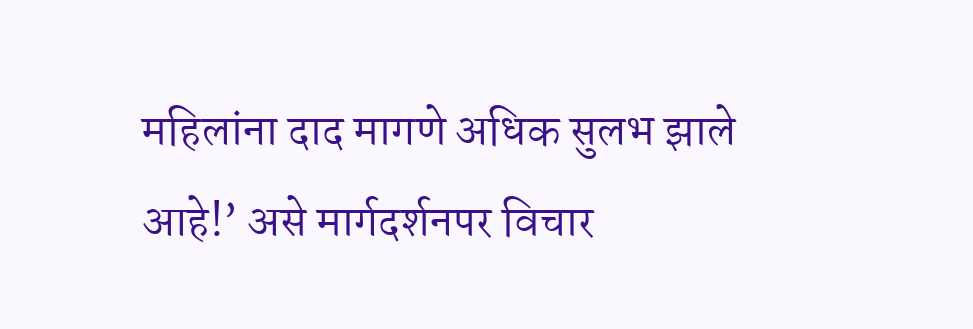महिलांना दाद मागणे अधिक सुलभ झाले आहे!’ असे मार्गदर्शनपर विचार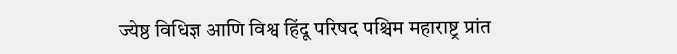ज्येष्ठ विधिज्ञ आणि विश्व हिंदू परिषद पश्चिम महाराष्ट्र प्रांत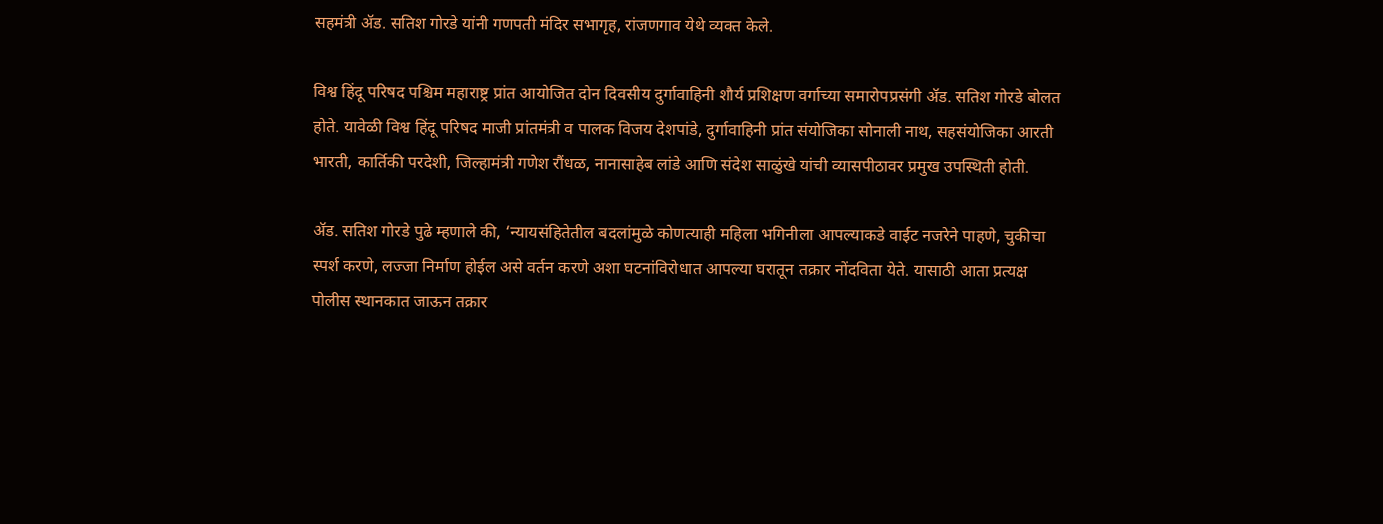सहमंत्री ॲड. सतिश गोरडे यांनी गणपती मंदिर सभागृह, रांजणगाव येथे व्यक्त केले.

विश्व हिंदू परिषद पश्चिम महाराष्ट्र प्रांत आयोजित दोन दिवसीय दुर्गावाहिनी शौर्य प्रशिक्षण वर्गाच्या समारोपप्रसंगी ॲड. सतिश गोरडे बोलत होते. यावेळी विश्व हिंदू परिषद माजी प्रांतमंत्री व पालक विजय देशपांडे, दुर्गावाहिनी प्रांत संयोजिका सोनाली नाथ, सहसंयोजिका आरती भारती, कार्तिकी परदेशी, जिल्हामंत्री गणेश रौंधळ, नानासाहेब लांडे आणि संदेश साळुंखे यांची व्यासपीठावर प्रमुख उपस्थिती होती.

ॲड. सतिश गोरडे पुढे म्हणाले की, ‘न्यायसंहितेतील बदलांमुळे कोणत्याही महिला भगिनीला आपल्याकडे वाईट नजरेने पाहणे, चुकीचा स्पर्श करणे, लज्जा निर्माण होईल असे वर्तन करणे अशा घटनांविरोधात आपल्या घरातून तक्रार नोंदविता येते. यासाठी आता प्रत्यक्ष पोलीस स्थानकात जाऊन तक्रार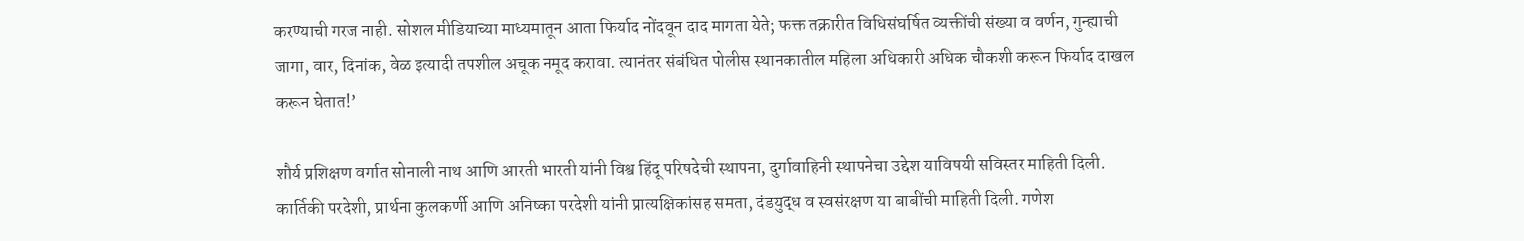करण्याची गरज नाही. सोशल मीडियाच्या माध्यमातून आता फिर्याद नोंदवून दाद मागता येते; फक्त तक्रारीत विधिसंघर्षित व्यक्तींची संख्या व वर्णन, गुन्ह्याची जागा, वार, दिनांक, वेळ इत्यादी तपशील अचूक नमूद करावा. त्यानंतर संबंधित पोलीस स्थानकातील महिला अधिकारी अधिक चौकशी करून फिर्याद दाखल करून घेतात!’

शौर्य प्रशिक्षण वर्गात सोनाली नाथ आणि आरती भारती यांनी विश्व हिंदू परिषदेची स्थापना, दुर्गावाहिनी स्थापनेचा उद्देश याविषयी सविस्तर माहिती दिली. कार्तिकी परदेशी, प्रार्थना कुलकर्णी आणि अनिष्का परदेशी यांनी प्रात्यक्षिकांसह समता, दंडयुद्ध व स्वसंरक्षण या बाबींची माहिती दिली. गणेश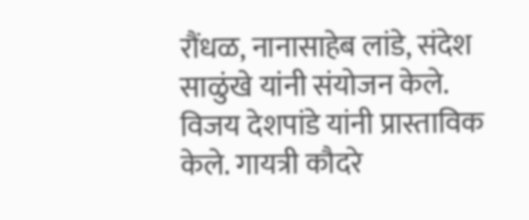रौंधळ, नानासाहेब लांडे, संदेश साळुंखे यांनी संयोजन केले. विजय देशपांडे यांनी प्रास्ताविक केले. गायत्री कौदरे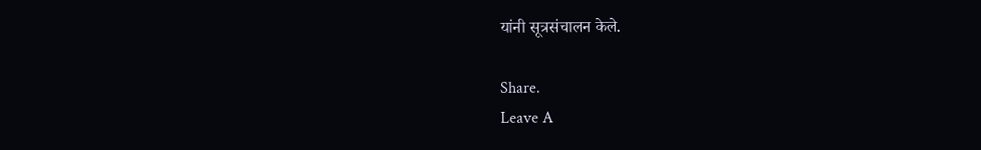यांनी सूत्रसंचालन केले.

Share.
Leave A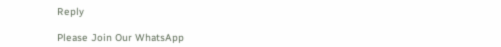Reply

Please Join Our WhatsApp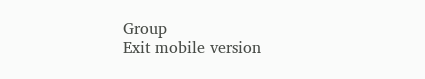Group
Exit mobile version